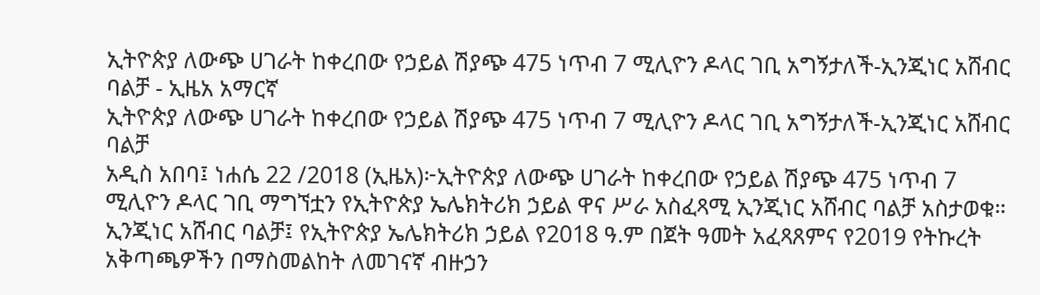ኢትዮጵያ ለውጭ ሀገራት ከቀረበው የኃይል ሽያጭ 475 ነጥብ 7 ሚሊዮን ዶላር ገቢ አግኝታለች-ኢንጂነር አሸብር ባልቻ - ኢዜአ አማርኛ
ኢትዮጵያ ለውጭ ሀገራት ከቀረበው የኃይል ሽያጭ 475 ነጥብ 7 ሚሊዮን ዶላር ገቢ አግኝታለች-ኢንጂነር አሸብር ባልቻ
አዲስ አበባ፤ ነሐሴ 22 /2018 (ኢዜአ)፦ኢትዮጵያ ለውጭ ሀገራት ከቀረበው የኃይል ሽያጭ 475 ነጥብ 7 ሚሊዮን ዶላር ገቢ ማግኘቷን የኢትዮጵያ ኤሌክትሪክ ኃይል ዋና ሥራ አስፈጻሚ ኢንጂነር አሸብር ባልቻ አስታወቁ።
ኢንጂነር አሸብር ባልቻ፤ የኢትዮጵያ ኤሌክትሪክ ኃይል የ2018 ዓ.ም በጀት ዓመት አፈጻጸምና የ2019 የትኩረት አቅጣጫዎችን በማስመልከት ለመገናኛ ብዙኃን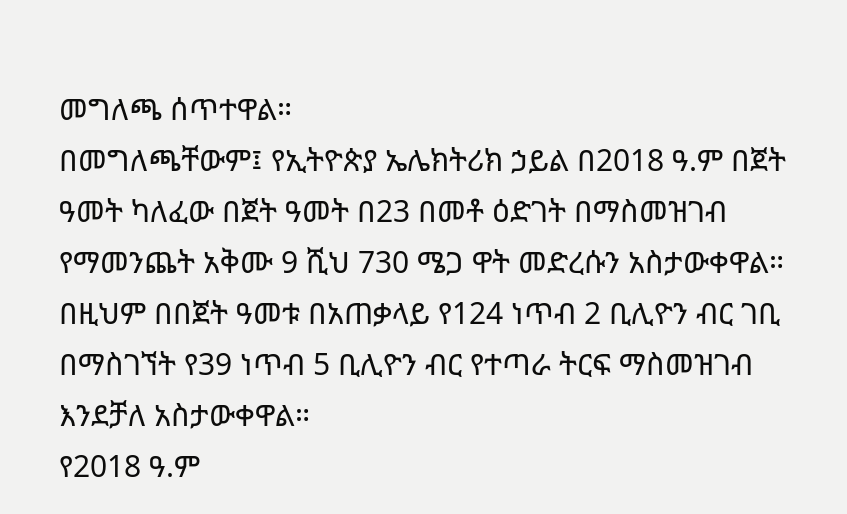መግለጫ ሰጥተዋል።
በመግለጫቸውም፤ የኢትዮጵያ ኤሌክትሪክ ኃይል በ2018 ዓ.ም በጀት ዓመት ካለፈው በጀት ዓመት በ23 በመቶ ዕድገት በማስመዝገብ የማመንጨት አቅሙ 9 ሺህ 730 ሜጋ ዋት መድረሱን አስታውቀዋል።
በዚህም በበጀት ዓመቱ በአጠቃላይ የ124 ነጥብ 2 ቢሊዮን ብር ገቢ በማስገኘት የ39 ነጥብ 5 ቢሊዮን ብር የተጣራ ትርፍ ማስመዝገብ እንደቻለ አስታውቀዋል።
የ2018 ዓ.ም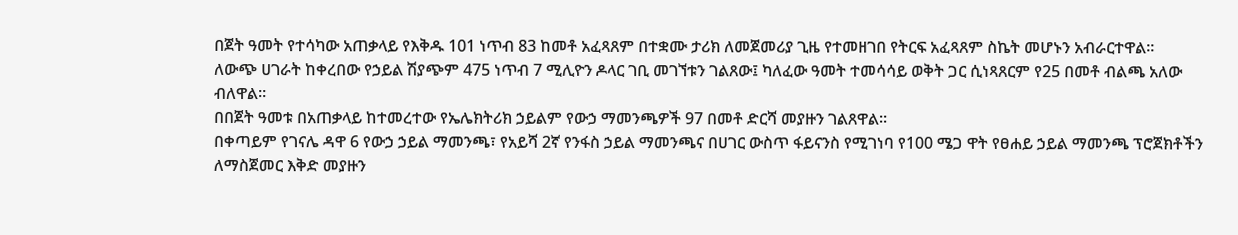በጀት ዓመት የተሳካው አጠቃላይ የእቅዱ 101 ነጥብ 83 ከመቶ አፈጻጸም በተቋሙ ታሪክ ለመጀመሪያ ጊዜ የተመዘገበ የትርፍ አፈጻጸም ስኬት መሆኑን አብራርተዋል።
ለውጭ ሀገራት ከቀረበው የኃይል ሽያጭም 475 ነጥብ 7 ሚሊዮን ዶላር ገቢ መገኘቱን ገልጸው፤ ካለፈው ዓመት ተመሳሳይ ወቅት ጋር ሲነጻጸርም የ25 በመቶ ብልጫ አለው ብለዋል።
በበጀት ዓመቱ በአጠቃላይ ከተመረተው የኤሌክትሪክ ኃይልም የውኃ ማመንጫዎች 97 በመቶ ድርሻ መያዙን ገልጸዋል።
በቀጣይም የገናሌ ዳዋ 6 የውኃ ኃይል ማመንጫ፣ የአይሻ 2ኛ የንፋስ ኃይል ማመንጫና በሀገር ውስጥ ፋይናንስ የሚገነባ የ100 ሜጋ ዋት የፀሐይ ኃይል ማመንጫ ፕሮጀክቶችን ለማስጀመር እቅድ መያዙን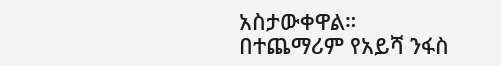አስታውቀዋል።
በተጨማሪም የአይሻ ንፋስ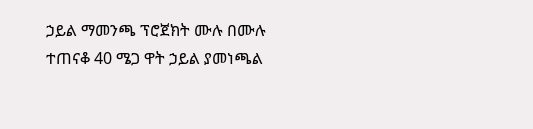ኃይል ማመንጫ ፕሮጀክት ሙሉ በሙሉ ተጠናቆ 40 ሜጋ ዋት ኃይል ያመነጫል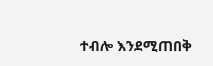ተብሎ እንደሚጠበቅ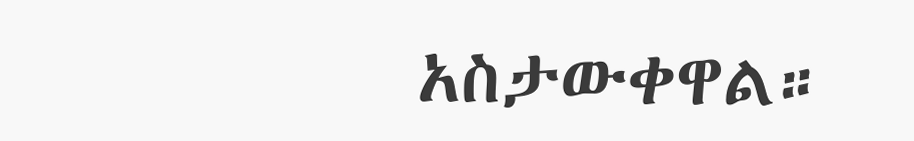አስታውቀዋል።